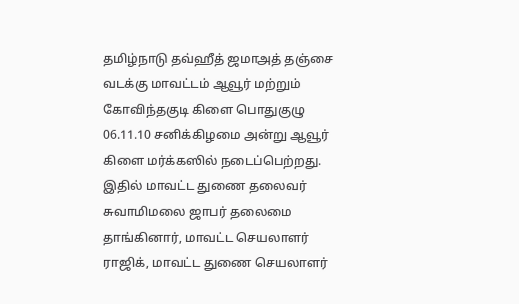தமிழ்நாடு தவ்ஹீத் ஜமாஅத் தஞ்சை வடக்கு மாவட்டம் ஆவூர் மற்றும் கோவிந்தகுடி கிளை பொதுகுழு 06.11.10 சனிக்கிழமை அன்று ஆவூர் கிளை மர்க்கஸில் நடைப்பெற்றது. இதில் மாவட்ட துணை தலைவர் சுவாமிமலை ஜாபர் தலைமை தாங்கினார், மாவட்ட செயலாளர் ராஜிக், மாவட்ட துணை செயலாளர்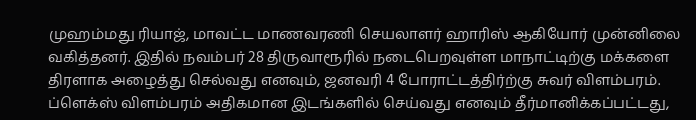முஹம்மது ரியாஜ், மாவட்ட மாணவரணி செயலாளர் ஹாரிஸ் ஆகியோர் முன்னிலை வகித்தனர். இதில் நவம்பர் 28 திருவாரூரில் நடைபெறவுள்ள மாநாட்டிற்கு மக்களை திரளாக அழைத்து செல்வது எனவும், ஜனவரி 4 போராட்டத்திர்ற்கு சுவர் விளம்பரம். ப்ளெக்ஸ் விளம்பரம் அதிகமான இடங்களில் செய்வது எனவும் தீர்மானிக்கப்பட்டது,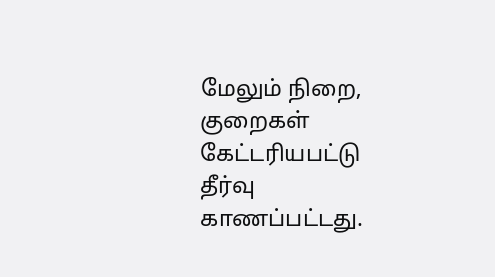மேலும் நிறை, குறைகள் கேட்டரியபட்டு தீர்வு காணப்பட்டது.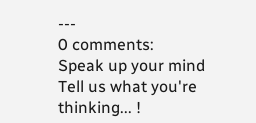---
0 comments:
Speak up your mind
Tell us what you're thinking... !